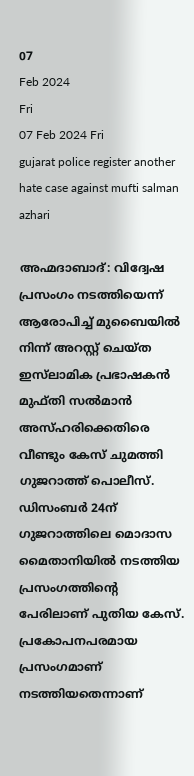07
Feb 2024
Fri
07 Feb 2024 Fri
gujarat police register another hate case against mufti salman azhari

അഹ്മദാബാദ്: വിദ്വേഷ പ്രസംഗം നടത്തിയെന്ന് ആരോപിച്ച് മുബൈയിൽ നിന്ന് അറസ്റ്റ് ചെയ്ത ഇസ്‍ലാമിക പ്രഭാഷകൻ മുഫ്തി സൽമാൻ അസ്ഹരിക്കെതിരെ വീണ്ടും കേസ് ചുമത്തി ഗുജറാത്ത് പൊലീസ്. ഡിസംബർ 24ന് ഗുജറാത്തിലെ മൊദാസ മൈതാനിയിൽ നടത്തിയ പ്രസംഗത്തിന്റെ പേരിലാണ് പുതിയ കേസ്. പ്രകോപനപരമായ പ്രസംഗമാണ് നടത്തിയതെന്നാണ്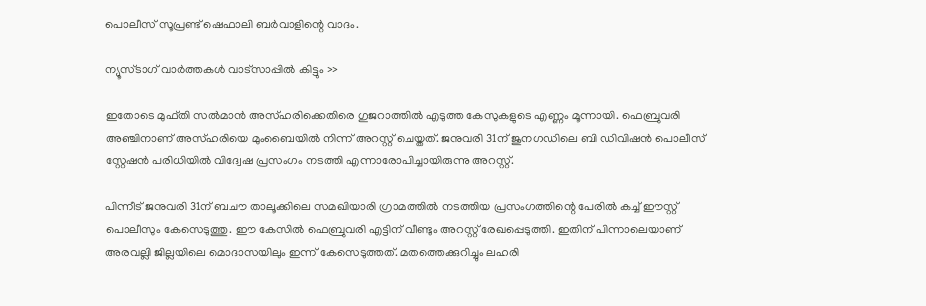പൊലീസ് സൂപ്രണ്ട് ഷെഫാലി ബർവാളിന്റെ വാദം.

ന്യൂസ്ടാഗ് വാര്‍ത്തകള്‍ വാട്‌സാപ്പില്‍ കിട്ടും >>

ഇതോടെ മുഫ്തി സൽമാൻ അസ്ഹരിക്കെതിരെ ഗുജറാത്തിൽ എടുത്ത കേസുകളുടെ എണ്ണം മൂന്നായി. ഫെബ്രുവരി അഞ്ചിനാണ് അസ്ഹരിയെ മുംബൈയിൽ നിന്ന് അറസ്റ്റ് ചെയ്തത്. ജനുവരി 31ന് ജുനഗഡിലെ ബി ഡിവിഷൻ പൊലീസ് സ്റ്റേഷൻ പരിധിയിൽ വിദ്വേഷ പ്രസംഗം നടത്തി എന്നാരോപിച്ചായിരുന്നു അറസ്റ്റ്.

പിന്നീട് ജനുവരി 31ന് ബചൗ താലൂക്കിലെ സമഖിയാരി ഗ്രാമത്തിൽ നടത്തിയ പ്രസംഗത്തിന്റെ പേരിൽ കച്ച് ഈസ്റ്റ് പൊലീസും കേസെടുത്തു. ഈ കേസിൽ ഫെബ്രുവരി എട്ടിന് വീണ്ടും അറസ്റ്റ് രേഖപ്പെടുത്തി. ഇതിന് പിന്നാലെയാണ് അരവല്ലി ജില്ലയിലെ മൊദാസയിലും ഇന്ന് കേസെടുത്തത്. മതത്തെക്കുറിച്ചും ലഹരി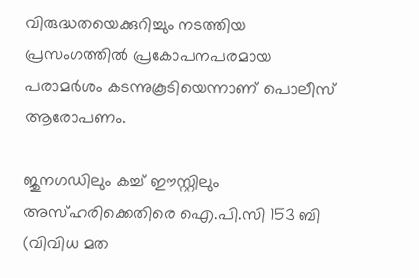വിരുദ്ധതയെക്കുറിച്ചും നടത്തിയ പ്രസംഗത്തിൽ പ്രകോപനപരമായ പരാമർശം കടന്നുകൂടിയെന്നാണ് പൊലീസ് ആരോപണം.

ജുനഗഡിലും കച്ച് ഈസ്റ്റിലും അസ്ഹരിക്കെതിരെ ഐ.പി.സി 153 ബി (വിവിധ മത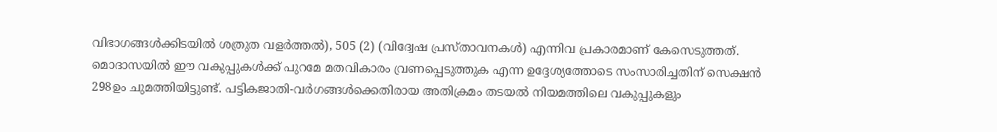വിഭാഗങ്ങൾക്കിടയിൽ ശത്രുത വളർത്തൽ), 505 (2) (വിദ്വേഷ പ്രസ്താവനകൾ) എന്നിവ പ്രകാരമാണ് കേസെടുത്തത്. മൊദാസയിൽ ഈ വകുപ്പുകൾക്ക് പുറമേ മതവികാരം വ്രണപ്പെടുത്തുക എന്ന ഉദ്ദേശ്യത്തോടെ സംസാരിച്ചതിന് സെക്ഷൻ 298ഉം ചുമത്തിയിട്ടുണ്ട്. പട്ടികജാതി-വർഗങ്ങൾക്കെതിരായ അതിക്രമം തടയൽ നിയമത്തിലെ വകുപ്പുകളും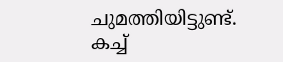ചുമത്തിയിട്ടുണ്ട്. കച്ച്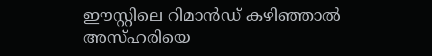ഈസ്റ്റിലെ റിമാൻഡ് കഴിഞ്ഞാൽ അസ്ഹരിയെ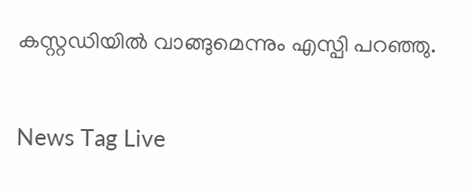കസ്റ്റഡിയിൽ വാങ്ങുമെന്നും എസ്പി പറഞ്ഞു.

News Tag Live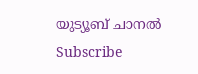യുട്യൂബ് ചാനല്‍ Subscribe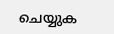ചെയ്യുക